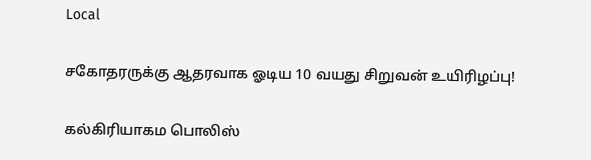Local

சகோதரருக்கு ஆதரவாக ஓடிய 10 வயது சிறுவன் உயிரிழப்பு!

கல்கிரியாகம பொலிஸ்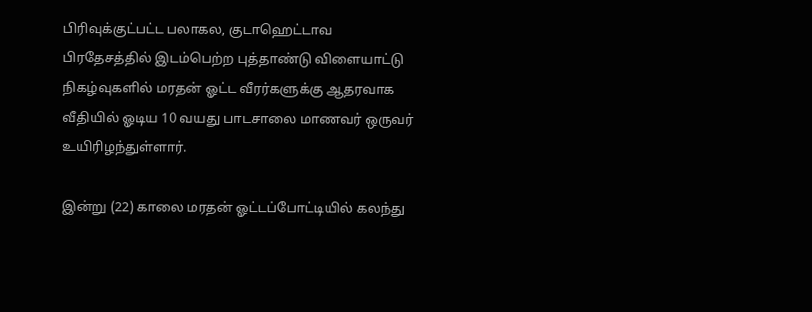பிரிவுக்குட்பட்ட பலாகல, குடாஹெட்டாவ பிரதேசத்தில் இடம்பெற்ற புத்தாண்டு விளையாட்டு நிகழ்வுகளில் மரதன் ஓட்ட வீரர்களுக்கு ஆதரவாக வீதியில் ஓடிய 10 வயது பாடசாலை மாணவர் ஒருவர் உயிரிழந்துள்ளார்.

இன்று (22) காலை மரதன் ஓட்டப்போட்டியில் கலந்து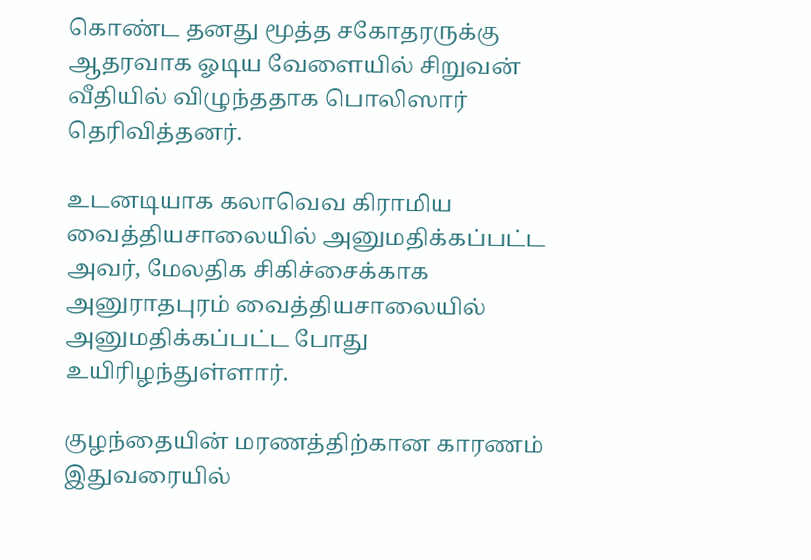கொண்ட தனது மூத்த சகோதரருக்கு ஆதரவாக ஓடிய வேளையில் சிறுவன் வீதியில் விழுந்ததாக பொலிஸார் தெரிவித்தனர்.

உடனடியாக கலாவெவ கிராமிய வைத்தியசாலையில் அனுமதிக்கப்பட்ட அவர், மேலதிக சிகிச்சைக்காக அனுராதபுரம் வைத்தியசாலையில் அனுமதிக்கப்பட்ட போது உயிரிழந்துள்ளார்.

குழந்தையின் மரணத்திற்கான காரணம் இதுவரையில்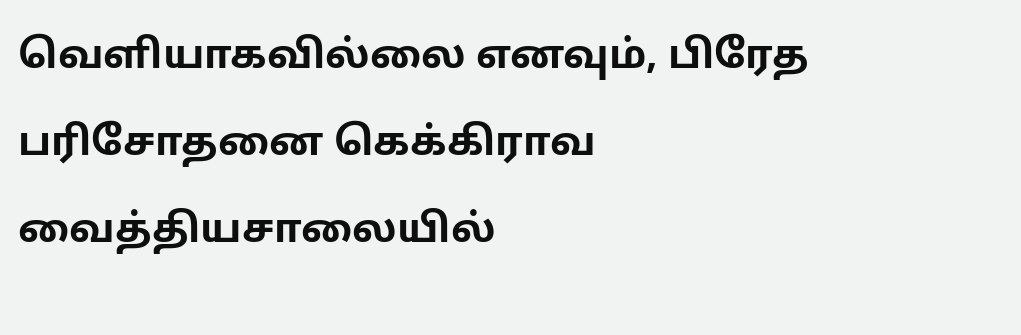வெளியாகவில்லை எனவும், பிரேத பரிசோதனை கெக்கிராவ வைத்தியசாலையில்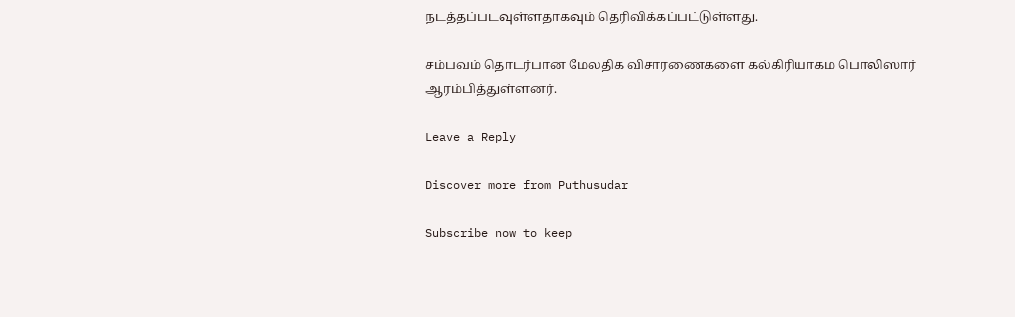நடத்தப்படவுள்ளதாகவும் தெரிவிக்கப்பட்டுள்ளது.

சம்பவம் தொடர்பான மேலதிக விசாரணைகளை கல்கிரியாகம பொலிஸார் ஆரம்பித்துள்ளனர்.

Leave a Reply

Discover more from Puthusudar

Subscribe now to keep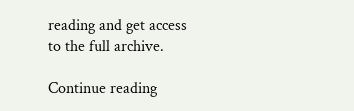reading and get access to the full archive.

Continue reading